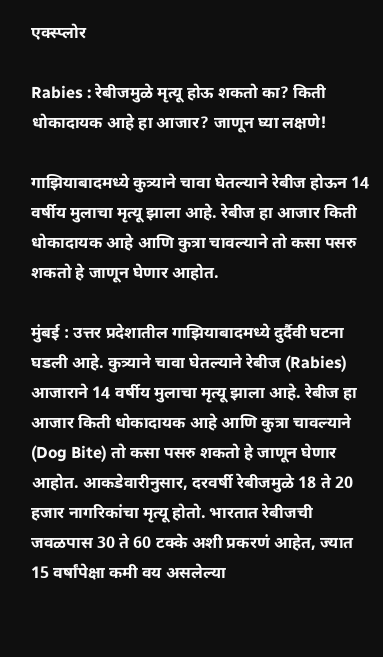एक्स्प्लोर

Rabies : रेबीजमुळे मृत्यू होऊ शकतो का? किती धोकादायक आहे हा आजार? जाणून घ्या लक्षणे!

गाझियाबादमध्ये कुत्र्याने चावा घेतल्याने रेबीज होऊन 14 वर्षीय मुलाचा मृत्यू झाला आहे. रेबीज हा आजार किती धोकादायक आहे आणि कुत्रा चावल्याने तो कसा पसरु शकतो हे जाणून घेणार आहोत.

मुंबई : उत्तर प्रदेशातील गाझियाबादमध्ये दुर्दैवी घटना घडली आहे. कुत्र्याने चावा घेतल्याने रेबीज (Rabies) आजाराने 14 वर्षीय मुलाचा मृत्यू झाला आहे. रेबीज हा आजार किती धोकादायक आहे आणि कुत्रा चावल्याने (Dog Bite) तो कसा पसरु शकतो हे जाणून घेणार आहोत. आकडेवारीनुसार, दरवर्षी रेबीजमुळे 18 ते 20 हजार नागरिकांचा मृत्यू होतो. भारतात रेबीजची जवळपास 30 ते 60 टक्के अशी प्रकरणं आहेत, ज्यात 15 वर्षांपेक्षा कमी वय असलेल्या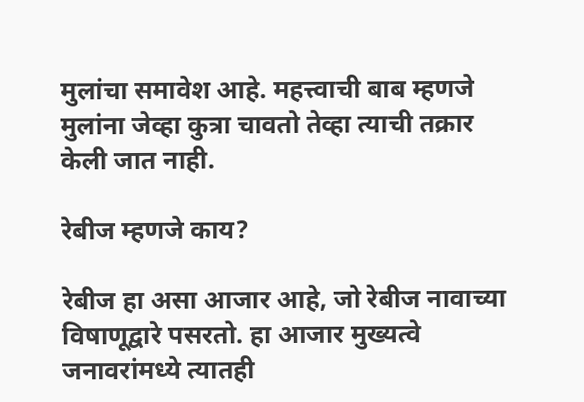मुलांचा समावेश आहे. महत्त्वाची बाब म्हणजे मुलांना जेव्हा कुत्रा चावतो तेव्हा त्याची तक्रार केली जात नाही.

रेबीज म्हणजे काय?

रेबीज हा असा आजार आहे, जो रेबीज नावाच्या विषाणूद्वारे पसरतो. हा आजार मुख्यत्वे जनावरांमध्ये त्यातही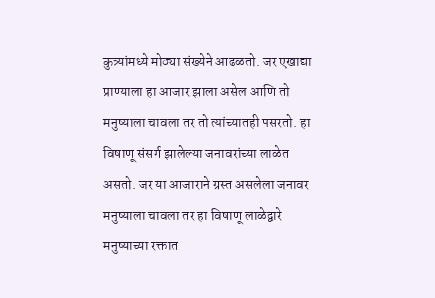कुत्र्यांमध्ये मोठ्या संख्येने आढळतो. जर एखाद्या प्राण्याला हा आजार झाला असेल आणि तो मनुष्याला चावला तर तो त्यांच्यातही पसरतो. हा विषाणू संसर्ग झालेल्या जनावरांच्या लाळेत असतो. जर या आजाराने ग्रस्त असलेला जनावर मनुष्याला चावला तर हा विषाणू लाळेद्वारे मनुष्याच्या रक्तात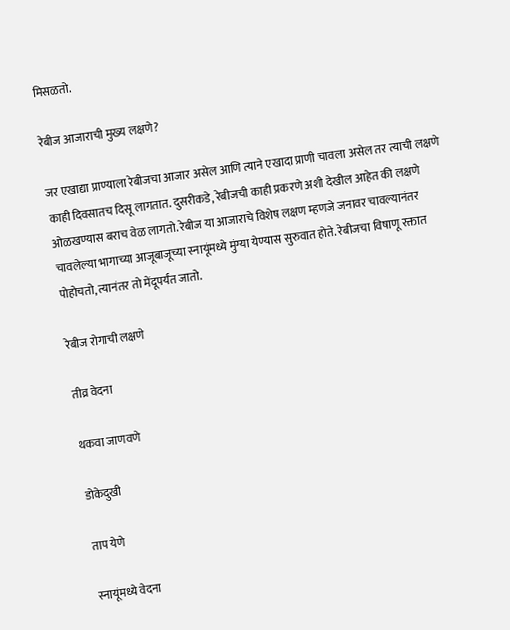मिसळतो.

रेबीज आजाराची मुख्य लक्षणे?

जर एखाद्या प्राण्याला रेबीजचा आजार असेल आणि त्याने एखादा प्राणी चावला असेल तर त्याची लक्षणे काही दिवसातच दिसू लागतात. दुसरीकडे, रेबीजची काही प्रकरणे अशी देखील आहेत की लक्षणे ओळखण्यास बराच वेळ लागतो. रेबीज या आजाराचे विशेष लक्षण म्हणजे जनावर चावल्यानंतर चावलेल्या भागाच्या आजूबाजूच्या स्नायूंमध्ये मुंग्या येण्यास सुरुवात होते. रेबीजचा विषाणू रक्तात पोहोचतो, त्यानंतर तो मेंदूपर्यंत जातो.

रेबीज रोगाची लक्षणे

तीव्र वेदना

थकवा जाणवणे

डोकेदुखी

ताप येणे

स्नायूंमध्ये वेदना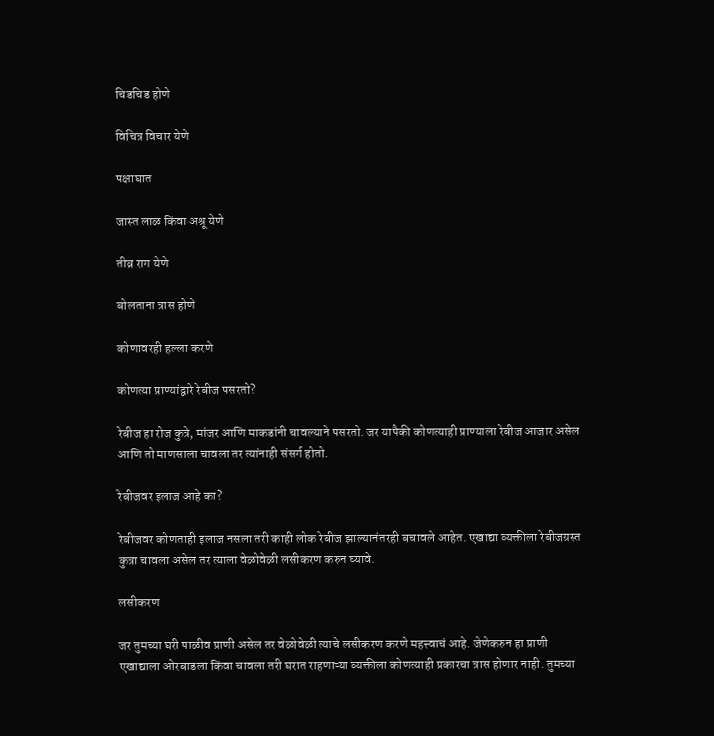चिडचिड होणे

विचित्र विचार येणे

पक्षाघात

जास्त लाळ किंवा अश्रू येणे

तीव्र राग येणे

बोलताना त्रास होणे

कोणावरही हल्ला करणे

कोणत्या प्राण्यांद्वारे रेबीज पसरतो?

रेबीज हा रोज कुत्रे, मांजर आणि माकडांनी चावल्याने पसरतो. जर यापैकी कोणत्याही प्राण्याला रेबीज आजार असेल आणि तो माणसाला चावला तर त्यांनाही संसर्ग होतो.

रेबीजवर इलाज आहे का?

रेबीजवर कोणताही इलाज नसला तरी काही लोक रेबीज झाल्यानंतरही बचावले आहेत. एखाद्या व्यक्तीला रेबीजग्रस्त कुत्रा चावला असेल तर त्याला वेळोवेळी लसीकरण करुन घ्यावे.

लसीकरण

जर तुमच्या घरी पाळीव प्राणी असेल तर वेळोवेळी त्याचे लसीकरण करणे महत्त्वाचं आहे. जेणेकरुन हा प्राणी एखाद्याला ओरबाडला किंवा चावला तरी घरात राहणाऱ्या व्यक्तीला कोणत्याही प्रकारचा त्रास होणार नाही. तुमच्या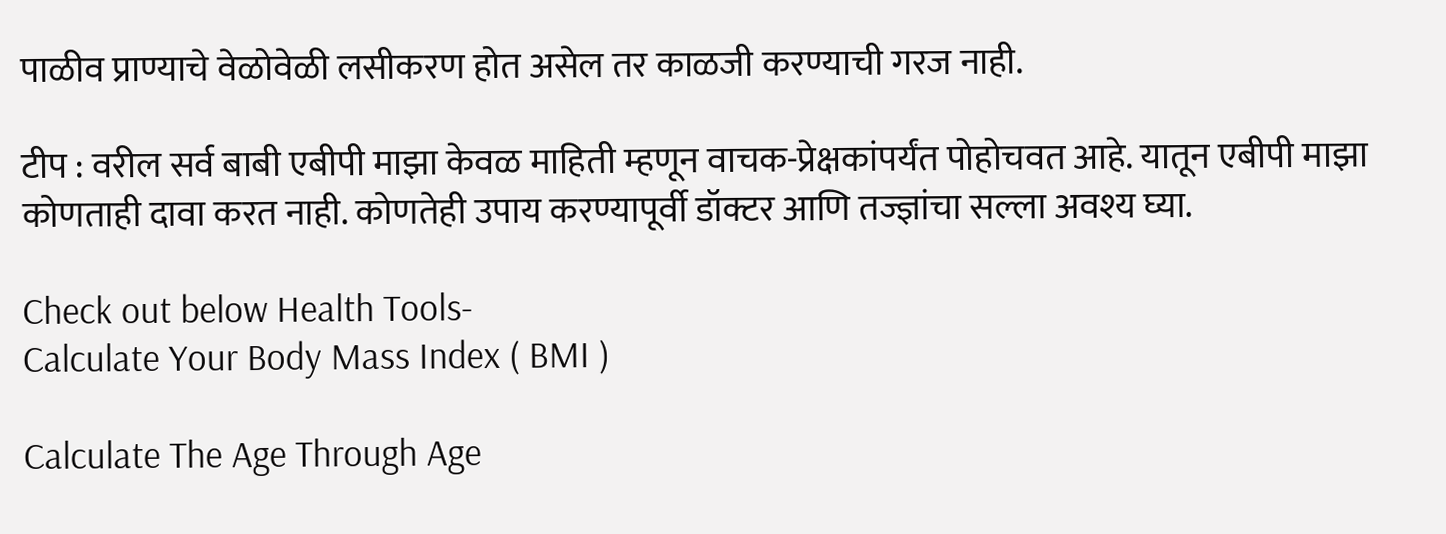पाळीव प्राण्याचे वेळोवेळी लसीकरण होत असेल तर काळजी करण्याची गरज नाही.

टीप : वरील सर्व बाबी एबीपी माझा केवळ माहिती म्हणून वाचक-प्रेक्षकांपर्यंत पोहोचवत आहे. यातून एबीपी माझा कोणताही दावा करत नाही. कोणतेही उपाय करण्यापूर्वी डॉक्टर आणि तज्ज्ञांचा सल्ला अवश्य घ्या.

Check out below Health Tools-
Calculate Your Body Mass Index ( BMI )

Calculate The Age Through Age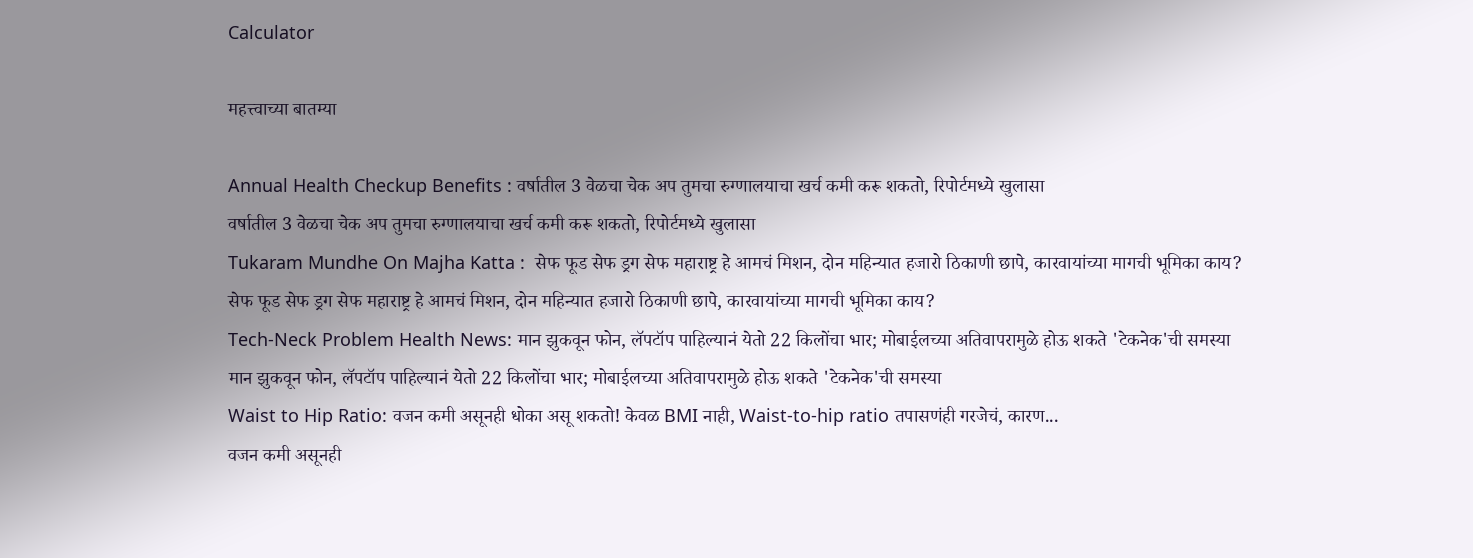Calculator

महत्त्वाच्या बातम्या

Annual Health Checkup Benefits : वर्षातील 3 वेळचा चेक अप तुमचा रुग्णालयाचा खर्च कमी करू शकतो, रिपोर्टमध्ये खुलासा
वर्षातील 3 वेळचा चेक अप तुमचा रुग्णालयाचा खर्च कमी करू शकतो, रिपोर्टमध्ये खुलासा
Tukaram Mundhe On Majha Katta :  सेफ फूड सेफ ड्रग सेफ महाराष्ट्र हे आमचं मिशन, दोन महिन्यात हजारो ठिकाणी छापे, कारवायांच्या मागची भूमिका काय?
सेफ फूड सेफ ड्रग सेफ महाराष्ट्र हे आमचं मिशन, दोन महिन्यात हजारो ठिकाणी छापे, कारवायांच्या मागची भूमिका काय?
Tech-Neck Problem Health News: मान झुकवून फोन, लॅपटॉप पाहिल्यानं येतो 22 किलोंचा भार; मोबाईलच्या अतिवापरामुळे होऊ शकते 'टेकनेक'ची समस्या
मान झुकवून फोन, लॅपटॉप पाहिल्यानं येतो 22 किलोंचा भार; मोबाईलच्या अतिवापरामुळे होऊ शकते 'टेकनेक'ची समस्या
Waist to Hip Ratio: वजन कमी असूनही धोका असू शकतो! केवळ BMI नाही, Waist-to-hip ratio तपासणंही गरजेचं, कारण...
वजन कमी असूनही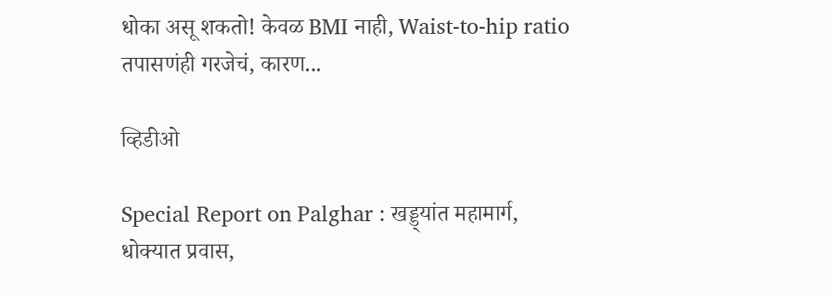धोका असू शकतो! केवळ BMI नाही, Waist-to-hip ratio तपासणंही गरजेचं, कारण...

व्हिडीओ

Special Report on Palghar : खड्ड्यांत महामार्ग, धोक्यात प्रवास,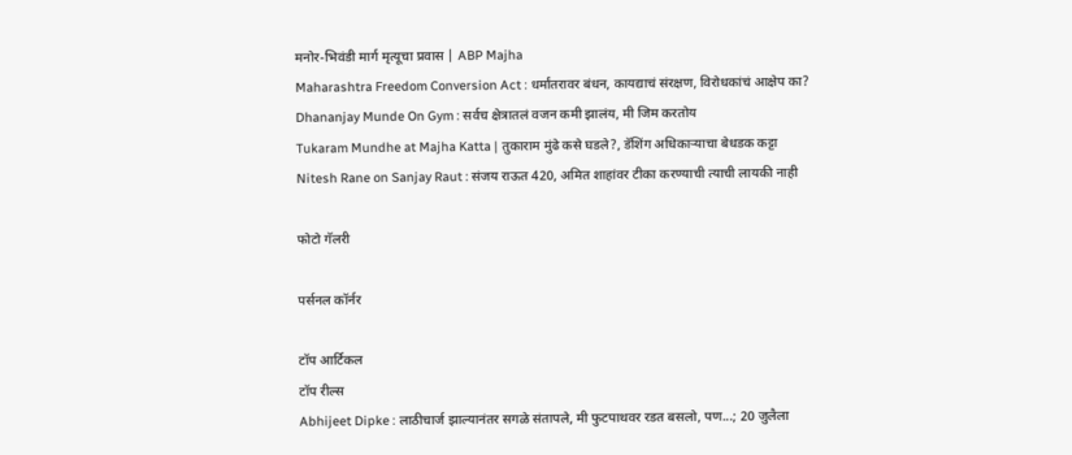मनोर-भिवंडी मार्ग मृत्यूचा प्रवास | ABP Majha
Maharashtra Freedom Conversion Act : धर्मांतरावर बंधन, कायद्याचं संरक्षण, विरोधकांचं आक्षेप का?
Dhananjay Munde On Gym : सर्वच क्षेत्रातलं वजन कमी झालंय, मी जिम करतोय
Tukaram Mundhe at Majha Katta | तुकाराम मुंढे कसे घडले?, डॅशिंग अधिकाऱ्याचा बेधडक कट्टा
Nitesh Rane on Sanjay Raut : संजय राऊत 420, अमित शाहांवर टीका करण्याची त्याची लायकी नाही

फोटो गॅलरी

पर्सनल कॉर्नर

टॉप आर्टिकल
टॉप रील्स
Abhijeet Dipke : लाठीचार्ज झाल्यानंतर सगळे संतापले, मी फुटपाथवर रडत बसलो, पण...; 20 जुलैला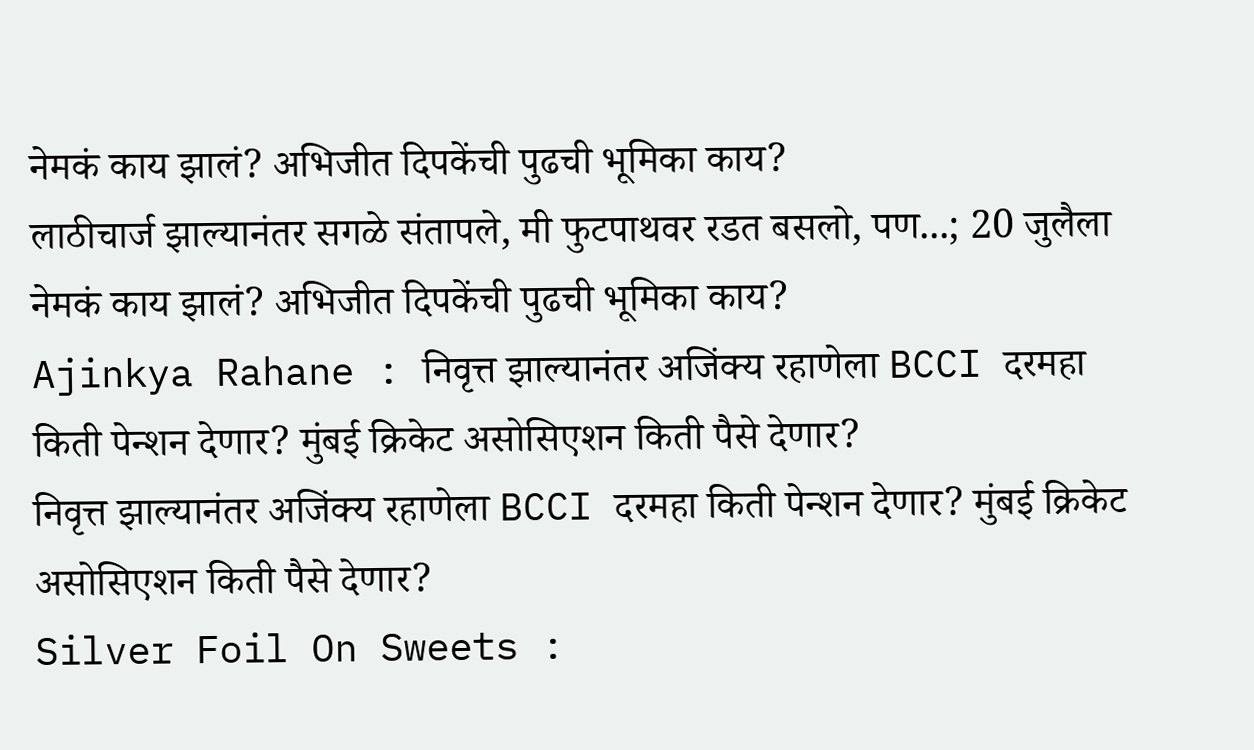नेमकं काय झालं? अभिजीत दिपकेंची पुढची भूमिका काय?
लाठीचार्ज झाल्यानंतर सगळे संतापले, मी फुटपाथवर रडत बसलो, पण...; 20 जुलैला नेमकं काय झालं? अभिजीत दिपकेंची पुढची भूमिका काय?
Ajinkya Rahane : निवृत्त झाल्यानंतर अजिंक्य रहाणेला BCCI दरमहा किती पेन्शन देणार? मुंबई क्रिकेट असोसिएशन किती पैसे देणार?
निवृत्त झाल्यानंतर अजिंक्य रहाणेला BCCI दरमहा किती पेन्शन देणार? मुंबई क्रिकेट असोसिएशन किती पैसे देणार?
Silver Foil On Sweets :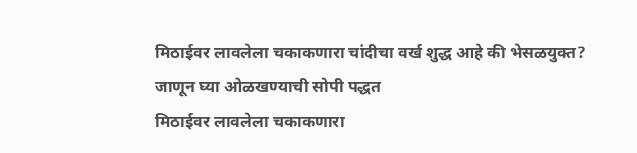मिठाईवर लावलेला चकाकणारा चांदीचा वर्ख शुद्ध आहे की भेसळयुक्त? जाणून घ्या ओळखण्याची सोपी पद्धत
मिठाईवर लावलेला चकाकणारा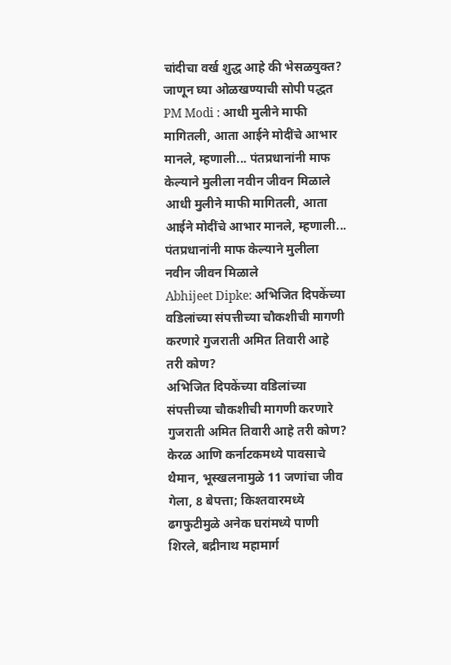चांदीचा वर्ख शुद्ध आहे की भेसळयुक्त? जाणून घ्या ओळखण्याची सोपी पद्धत
PM Modi : आधी मुलीने माफी मागितली, आता आईने मोदींचे आभार मानले, म्हणाली... पंतप्रधानांनी माफ केल्याने मुलीला नवीन जीवन मिळाले
आधी मुलीने माफी मागितली, आता आईने मोदींचे आभार मानले, म्हणाली... पंतप्रधानांनी माफ केल्याने मुलीला नवीन जीवन मिळाले
Abhijeet Dipke: अभिजित दिपकेंच्या वडिलांच्या संपत्तीच्या चौकशीची मागणी करणारे गुजराती अमित तिवारी आहे तरी कोण?
अभिजित दिपकेंच्या वडिलांच्या संपत्तीच्या चौकशीची मागणी करणारे गुजराती अमित तिवारी आहे तरी कोण?
केरळ आणि कर्नाटकमध्ये पावसाचे थैमान, भूस्खलनामुळे 11 जणांचा जीव गेला, 8 बेपत्ता; किश्तवारमध्ये ढगफुटीमुळे अनेक घरांमध्ये पाणी शिरले, बद्रीनाथ महामार्ग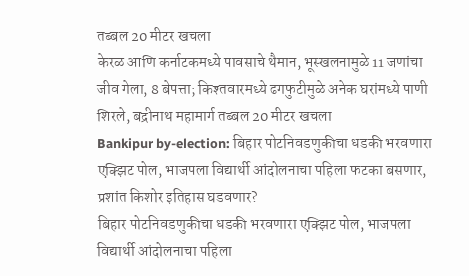तब्बल 20 मीटर खचला
केरळ आणि कर्नाटकमध्ये पावसाचे थैमान, भूस्खलनामुळे 11 जणांचा जीव गेला, 8 बेपत्ता; किश्तवारमध्ये ढगफुटीमुळे अनेक घरांमध्ये पाणी शिरले, बद्रीनाथ महामार्ग तब्बल 20 मीटर खचला
Bankipur by-election: बिहार पोटनिवडणुकीचा धडकी भरवणारा एक्झिट पोल, भाजपला विद्यार्थी आंदोलनाचा पहिला फटका बसणार, प्रशांत किशोर इतिहास घडवणार?
बिहार पोटनिवडणुकीचा धडकी भरवणारा एक्झिट पोल, भाजपला विद्यार्थी आंदोलनाचा पहिला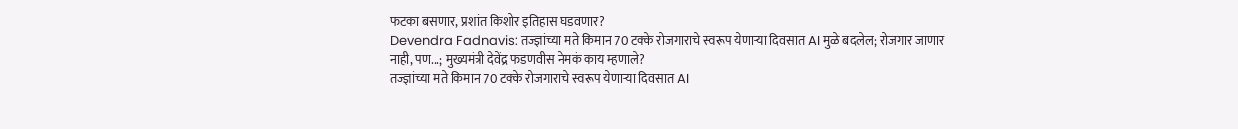फटका बसणार, प्रशांत किशोर इतिहास घडवणार?
Devendra Fadnavis: तज्ज्ञांच्या मते किमान 70 टक्के रोजगाराचे स्वरूप येणाऱ्या दिवसात AI मुळे बदलेल; रोजगार जाणार नाही, पण...; मुख्यमंत्री देवेंद्र फडणवीस नेमकं काय म्हणाले?
तज्ज्ञांच्या मते किमान 70 टक्के रोजगाराचे स्वरूप येणाऱ्या दिवसात AI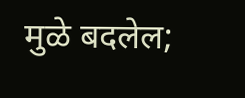मुळे बदलेल;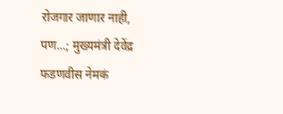रोजगार जाणार नाही, पण...; मुख्यमंत्री देवेंद्र फडणवीस नेमकं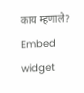काय म्हणाले?
Embed widget